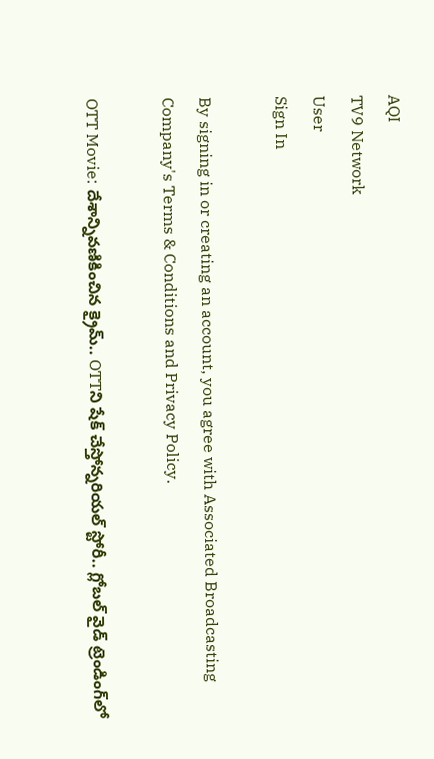AQI
TV9 Network
User
Sign In

By signing in or creating an account, you agree with Associated Broadcasting Company's Terms & Conditions and Privacy Policy.

OTT Movie: దేశాన్నివణికించిన క్రైమ్.. OTTని షేక్ చేస్తోన్నరియల్ స్టోరీ.. గ్లోబల్ వైడ్‌ ట్రెండింగ్‌లో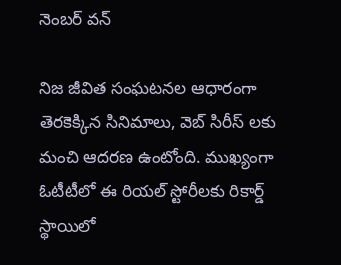నెంబర్ వన్

నిజ జీవిత సంఘటనల ఆధారంగా తెరకెక్కిన సినిమాలు, వెబ్ సిరీస్ లకు మంచి ఆదరణ ఉంటోంది. ముఖ్యంగా ఓటీటీలో ఈ రియల్ స్టోరీలకు రికార్డ్ స్థాయిలో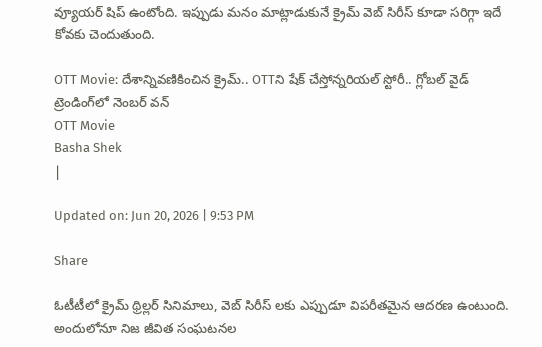వ్యూయర్ షిప్ ఉంటోంది. ఇప్పుడు మనం మాట్లాడుకునే క్రైమ్ వెబ్ సిరీస్ కూడా సరిగ్గా ఇదే కోవకు చెందుతుంది.

OTT Movie: దేశాన్నివణికించిన క్రైమ్.. OTTని షేక్ చేస్తోన్నరియల్ స్టోరీ.. గ్లోబల్ వైడ్‌ ట్రెండింగ్‌లో నెంబర్ వన్
OTT Movie
Basha Shek
|

Updated on: Jun 20, 2026 | 9:53 PM

Share

ఓటీటీలో క్రైమ్ థ్రిల్లర్ సినిమాలు, వెబ్ సిరీస్ లకు ఎప్పుడూ విపరీతమైన ఆదరణ ఉంటుంది. అందులోనూ నిజ జీవిత సంఘటనల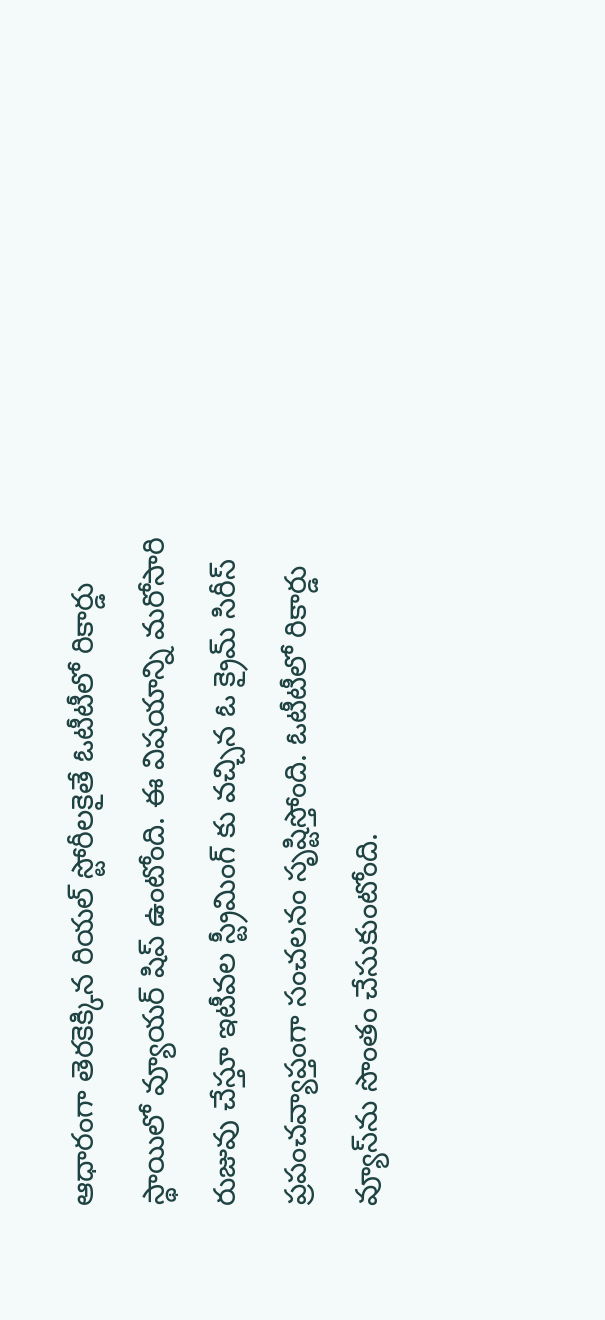ఆధారంగా తెరకెక్కిన రియల్ స్టోరీలకైతే ఓటీటీలో రికార్డు స్థాయిలో వ్యూయర్ షిప్ ఉంటోంది. ఈ విషయాన్ని మరోసారి రుజువు చేస్తూ ఇటీవల స్ట్రీమింగ్ కు వచ్చిన ఓ క్రైమ్ సిరీస్ ప్రపంచవ్యాప్తంగా సంచలనం సృష్టిస్తోంది. ఓటీటీలో రికార్డు వ్యూస్‌ను సొంతం చేసుకుంటోంది.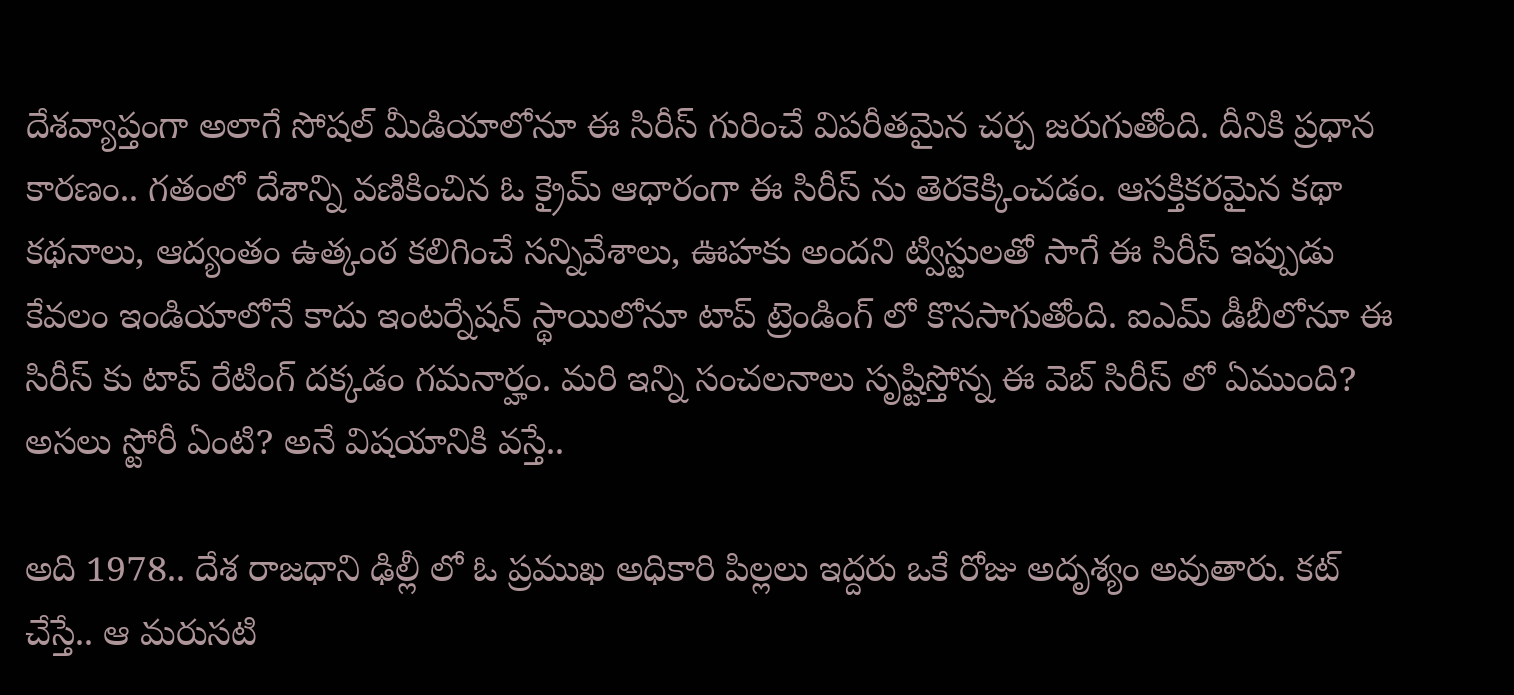దేశవ్యాప్తంగా అలాగే సోషల్ మీడియాలోనూ ఈ సిరీస్ గురించే విపరీతమైన చర్చ జరుగుతోంది. దీనికి ప్రధాన కారణం.. గతంలో దేశాన్ని వణికించిన ఓ క్రైమ్ ఆధారంగా ఈ సిరీస్ ను తెరకెక్కించడం. ఆసక్తికరమైన కథా కథనాలు, ఆద్యంతం ఉత్కంఠ కలిగించే సన్నివేశాలు, ఊహకు అందని ట్విస్టులతో సాగే ఈ సిరీస్ ఇప్పుడు కేవలం ఇండియాలోనే కాదు ఇంటర్నేషన్ స్థాయిలోనూ టాప్ ట్రెండింగ్ లో కొనసాగుతోంది. ఐఎమ్ డీబీలోనూ ఈ సిరీస్ కు టాప్ రేటింగ్ దక్కడం గమనార్హం. మరి ఇన్ని సంచలనాలు సృష్టిస్తోన్న ఈ వెబ్ సిరీస్ లో ఏముంది? అసలు స్టోరీ ఏంటి? అనే విషయానికి వస్తే..

అది 1978.. దేశ రాజధాని ఢిల్లీ లో ఓ ప్రముఖ అధికారి పిల్లలు ఇద్దరు ఒకే రోజు అదృశ్యం అవుతారు. కట్ చేస్తే.. ఆ మరుసటి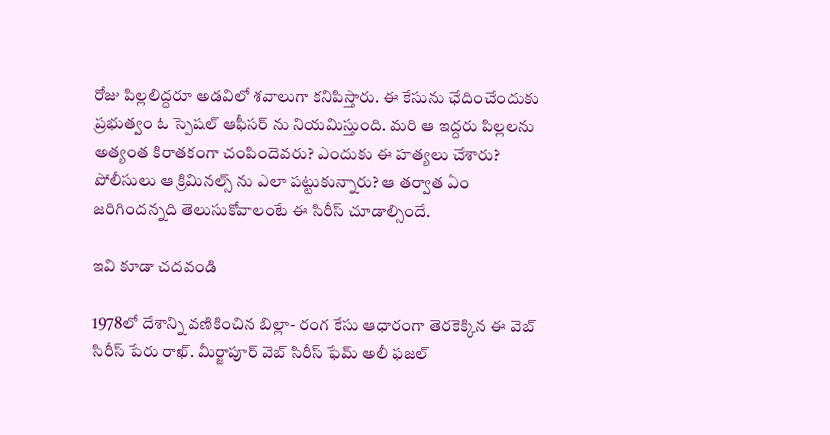రోజు పిల్లలిద్దరూ అడవిలో శవాలుగా కనిపిస్తారు. ఈ కేసును ఛేదించేందుకు ప్రభుత్వం ఓ స్పెషల్ ఆఫీసర్ ను నియమిస్తుంది. మరి ఆ ఇద్దరు పిల్లలను అత్యంత కిరాతకంగా చంపిందెవరు? ఎందుకు ఈ హత్యలు చేశారు? పోలీసులు ఆ క్రిమినల్స్ ను ఎలా పట్టుకున్నారు? ఆ తర్వాత ఏం జరిగిందన్నది తెలుసుకోవాలంటే ఈ సిరీస్ చూడాల్సిందే.

ఇవి కూడా చదవండి

1978లో దేశాన్ని వణికించిన బిల్లా- రంగ కేసు ఆధారంగా తెరకెక్కిన ఈ వెబ్ సిరీస్ పేరు రాఖ్. మీర్జాపూర్ వెబ్ సిరీస్ ఫేమ్ అలీ ఫజల్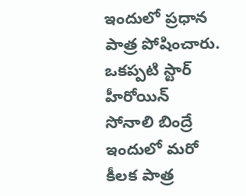ఇందులో ప్రధాన పాత్ర పోషించారు. ఒకప్పటి స్టార్ హీరోయిన్ సోనాలి బింద్రే ఇందులో మరో కీలక పాత్ర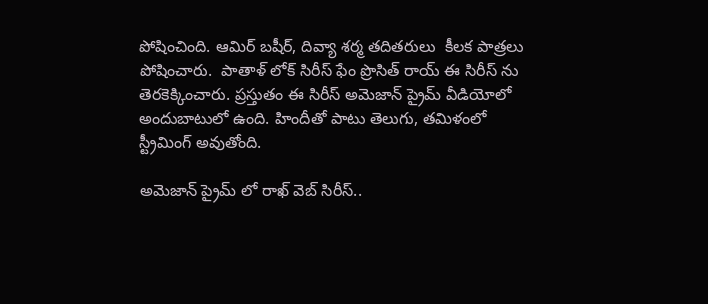పోషించింది. ఆమిర్ బషీర్, దివ్యా శర్మ తదితరులు  కీలక పాత్రలు పోషించారు.  పాతాళ్ లోక్ సిరీస్ ఫేం ప్రొసిత్ రాయ్ ఈ సిరీస్ ను తెరకెక్కించారు. ప్రస్తుతం ఈ సిరీస్ అమెజాన్ ప్రైమ్ వీడియోలో అందుబాటులో ఉంది. హిందీతో పాటు తెలుగు, తమిళంలో స్ట్రీమింగ్ అవుతోంది.

అమెజాన్ ప్రైమ్ లో రాఖ్ వెబ్ సిరీస్..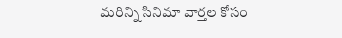మరిన్ని సినిమా వార్తల కోసం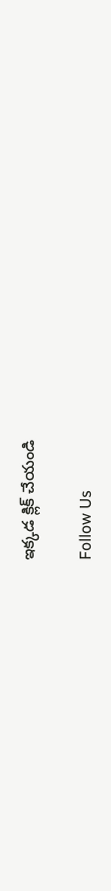ఇక్కడ క్లిక్ చేయండి

Follow Us